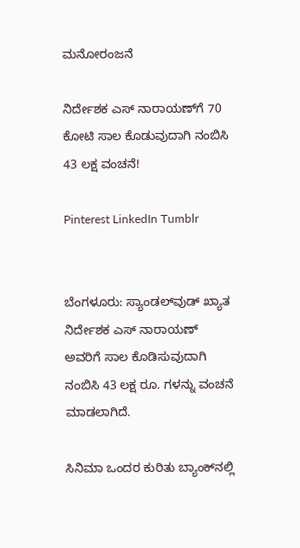ಮನೋರಂಜನೆ

ನಿರ್ದೇಶಕ ಎಸ್ ನಾರಾಯಣ್‍ಗೆ 70 ಕೋಟಿ ಸಾಲ ಕೊಡುವುದಾಗಿ ನಂಬಿಸಿ 43 ಲಕ್ಷ ವಂಚನೆ!

Pinterest LinkedIn Tumblr


ಬೆಂಗಳೂರು: ಸ್ಯಾಂಡಲ್‍ವುಡ್ ಖ್ಯಾತ ನಿರ್ದೇಶಕ ಎಸ್ ನಾರಾಯಣ್ ಅವರಿಗೆ ಸಾಲ ಕೊಡಿಸುವುದಾಗಿ ನಂಬಿಸಿ 43 ಲಕ್ಷ ರೂ. ಗಳನ್ನು ವಂಚನೆ ಮಾಡಲಾಗಿದೆ.

ಸಿನಿಮಾ ಒಂದರ ಕುರಿತು ಬ್ಯಾಂಕ್‍ನಲ್ಲಿ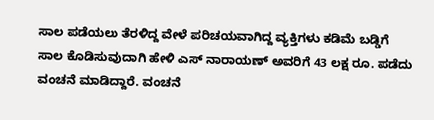ಸಾಲ ಪಡೆಯಲು ತೆರಳಿದ್ದ ವೇಳೆ ಪರಿಚಯವಾಗಿದ್ದ ವ್ಯಕ್ತಿಗಳು ಕಡಿಮೆ ಬಡ್ಡಿಗೆ ಸಾಲ ಕೊಡಿಸುವುದಾಗಿ ಹೇಳಿ ಎಸ್ ನಾರಾಯಣ್ ಅವರಿಗೆ 43 ಲಕ್ಷ ರೂ. ಪಡೆದು ವಂಚನೆ ಮಾಡಿದ್ದಾರೆ. ವಂಚನೆ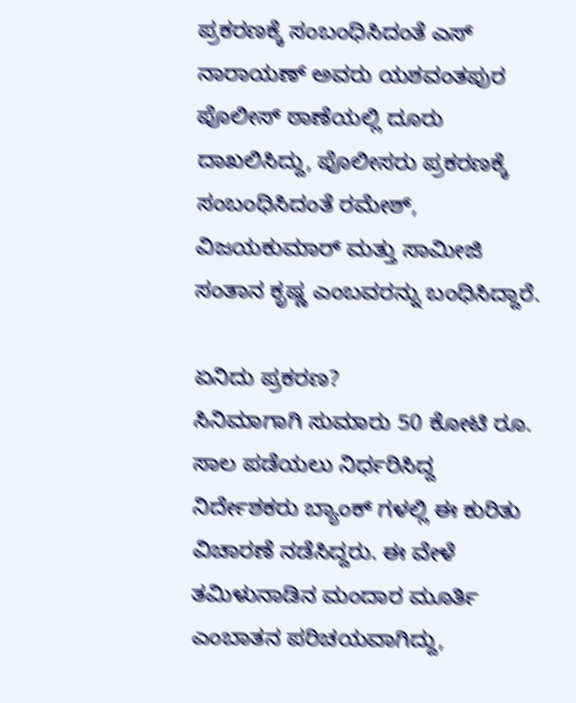ಪ್ರಕರಣಕ್ಕೆ ಸಂಬಂಧಿಸಿದಂತೆ ಎಸ್ ನಾರಾಯಣ್ ಅವರು ಯಶವಂತಪುರ ಪೊಲೀಸ್ ಠಾಣೆಯಲ್ಲಿ ದೂರು ದಾಖಲಿಸಿದ್ದು, ಪೊಲೀಸರು ಪ್ರಕರಣಕ್ಕೆ ಸಂಬಂಧಿಸಿದಂತೆ ರಮೇಶ್, ವಿಜಯಕುಮಾರ್ ಮತ್ತು ಸಾಮೀಜಿ ಸಂತಾನ ಕೃಷ್ಣ ಎಂಬವರನ್ನು ಬಂಧಿಸಿದ್ದಾರೆ.

ಏನಿದು ಪ್ರಕರಣ?
ಸಿನಿಮಾಗಾಗಿ ಸುಮಾರು 50 ಕೋಟಿ ರೂ. ಸಾಲ ಪಡೆಯಲು ನಿರ್ಧರಿಸಿದ್ದ ನಿರ್ದೇಶಕರು ಬ್ಯಾಂಕ್ ಗಳಲ್ಲಿ ಈ ಕುರಿತು ವಿಚಾರಣೆ ನಡೆಸಿದ್ದರು. ಈ ವೇಳೆ ತಮಿಳುನಾಡಿನ ಮಂದಾರ ಮೂರ್ತಿ ಎಂಬಾತನ ಪರಿಚಯವಾಗಿದ್ದು,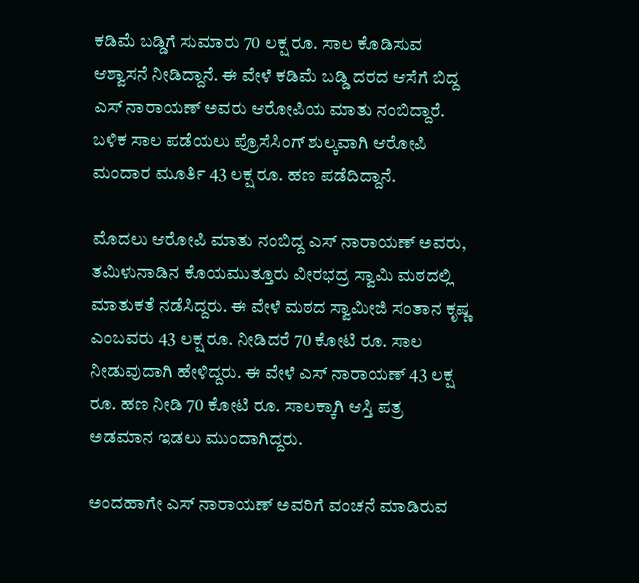ಕಡಿಮೆ ಬಡ್ಡಿಗೆ ಸುಮಾರು 70 ಲಕ್ಷ ರೂ. ಸಾಲ ಕೊಡಿಸುವ ಆಶ್ವಾಸನೆ ನೀಡಿದ್ದಾನೆ. ಈ ವೇಳೆ ಕಡಿಮೆ ಬಡ್ಡಿ ದರದ ಆಸೆಗೆ ಬಿದ್ದ ಎಸ್ ನಾರಾಯಣ್ ಅವರು ಆರೋಪಿಯ ಮಾತು ನಂಬಿದ್ದಾರೆ. ಬಳಿಕ ಸಾಲ ಪಡೆಯಲು ಪ್ರೊಸೆಸಿಂಗ್ ಶುಲ್ಕವಾಗಿ ಆರೋಪಿ ಮಂದಾರ ಮೂರ್ತಿ 43 ಲಕ್ಷ ರೂ. ಹಣ ಪಡೆದಿದ್ದಾನೆ.

ಮೊದಲು ಆರೋಪಿ ಮಾತು ನಂಬಿದ್ದ ಎಸ್ ನಾರಾಯಣ್ ಅವರು, ತಮಿಳುನಾಡಿನ ಕೊಯಮುತ್ತೂರು ವೀರಭದ್ರ ಸ್ವಾಮಿ ಮಠದಲ್ಲಿ ಮಾತುಕತೆ ನಡೆಸಿದ್ದರು. ಈ ವೇಳೆ ಮಠದ ಸ್ವಾಮೀಜಿ ಸಂತಾನ ಕೃಷ್ಣ ಎಂಬವರು 43 ಲಕ್ಷ ರೂ. ನೀಡಿದರೆ 70 ಕೋಟಿ ರೂ. ಸಾಲ ನೀಡುವುದಾಗಿ ಹೇಳಿದ್ದರು. ಈ ವೇಳೆ ಎಸ್ ನಾರಾಯಣ್ 43 ಲಕ್ಷ ರೂ. ಹಣ ನೀಡಿ 70 ಕೋಟಿ ರೂ. ಸಾಲಕ್ಕಾಗಿ ಆಸ್ತಿ ಪತ್ರ ಅಡಮಾನ ಇಡಲು ಮುಂದಾಗಿದ್ದರು.

ಅಂದಹಾಗೇ ಎಸ್ ನಾರಾಯಣ್ ಅವರಿಗೆ ವಂಚನೆ ಮಾಡಿರುವ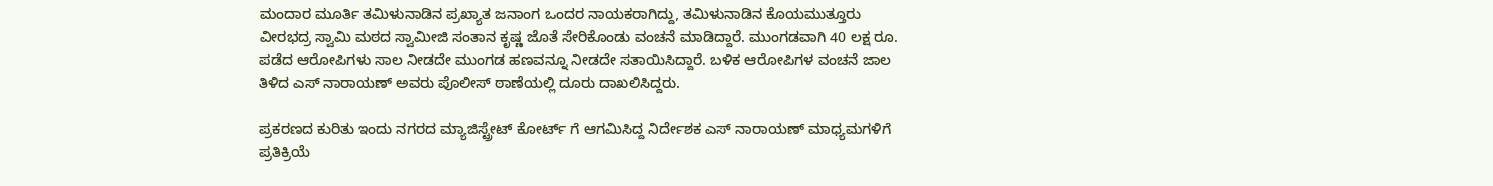ಮಂದಾರ ಮೂರ್ತಿ ತಮಿಳುನಾಡಿನ ಪ್ರಖ್ಯಾತ ಜನಾಂಗ ಒಂದರ ನಾಯಕರಾಗಿದ್ದು, ತಮಿಳುನಾಡಿನ ಕೊಯಮುತ್ತೂರು ವೀರಭದ್ರ ಸ್ವಾಮಿ ಮಠದ ಸ್ವಾಮೀಜಿ ಸಂತಾನ ಕೃಷ್ಣ ಜೊತೆ ಸೇರಿಕೊಂಡು ವಂಚನೆ ಮಾಡಿದ್ದಾರೆ. ಮುಂಗಡವಾಗಿ 40 ಲಕ್ಷ ರೂ. ಪಡೆದ ಆರೋಪಿಗಳು ಸಾಲ ನೀಡದೇ ಮುಂಗಡ ಹಣವನ್ನೂ ನೀಡದೇ ಸತಾಯಿಸಿದ್ದಾರೆ. ಬಳಿಕ ಆರೋಪಿಗಳ ವಂಚನೆ ಜಾಲ ತಿಳಿದ ಎಸ್ ನಾರಾಯಣ್ ಅವರು ಪೊಲೀಸ್ ಠಾಣೆಯಲ್ಲಿ ದೂರು ದಾಖಲಿಸಿದ್ದರು.

ಪ್ರಕರಣದ ಕುರಿತು ಇಂದು ನಗರದ ಮ್ಯಾಜಿಸ್ಟ್ರೇಟ್ ಕೋರ್ಟ್ ಗೆ ಆಗಮಿಸಿದ್ದ ನಿರ್ದೇಶಕ ಎಸ್ ನಾರಾಯಣ್ ಮಾಧ್ಯಮಗಳಿಗೆ ಪ್ರತಿಕ್ರಿಯೆ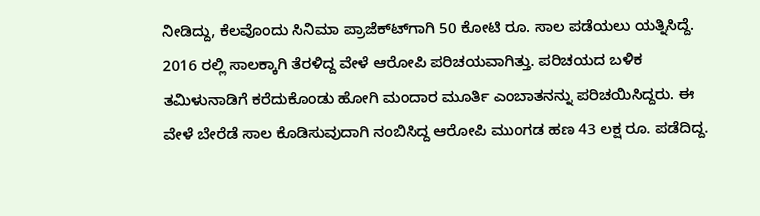ನೀಡಿದ್ದು, ಕೆಲವೊಂದು ಸಿನಿಮಾ ಪ್ರಾಜೆಕ್ಟ್‍ಗಾಗಿ 50 ಕೋಟಿ ರೂ. ಸಾಲ ಪಡೆಯಲು ಯತ್ನಿಸಿದ್ದೆ. 2016 ರಲ್ಲಿ ಸಾಲಕ್ಕಾಗಿ ತೆರಳಿದ್ದ ವೇಳೆ ಆರೋಪಿ ಪರಿಚಯವಾಗಿತ್ತು. ಪರಿಚಯದ ಬಳಿಕ ತಮಿಳುನಾಡಿಗೆ ಕರೆದುಕೊಂಡು ಹೋಗಿ ಮಂದಾರ ಮೂರ್ತಿ ಎಂಬಾತನನ್ನು ಪರಿಚಯಿಸಿದ್ದರು. ಈ ವೇಳೆ ಬೇರೆಡೆ ಸಾಲ ಕೊಡಿಸುವುದಾಗಿ ನಂಬಿಸಿದ್ದ ಆರೋಪಿ ಮುಂಗಡ ಹಣ 43 ಲಕ್ಷ ರೂ. ಪಡೆದಿದ್ದ.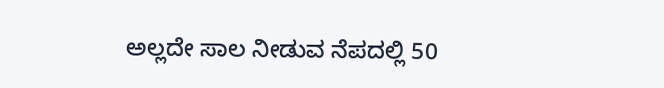ಅಲ್ಲದೇ ಸಾಲ ನೀಡುವ ನೆಪದಲ್ಲಿ 50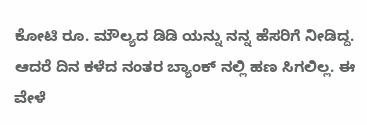ಕೋಟಿ ರೂ. ಮೌಲ್ಯದ ಡಿಡಿ ಯನ್ನು ನನ್ನ ಹೆಸರಿಗೆ ನೀಡಿದ್ದ. ಆದರೆ ದಿನ ಕಳೆದ ನಂತರ ಬ್ಯಾಂಕ್ ನಲ್ಲಿ ಹಣ ಸಿಗಲಿಲ್ಲ. ಈ ವೇಳೆ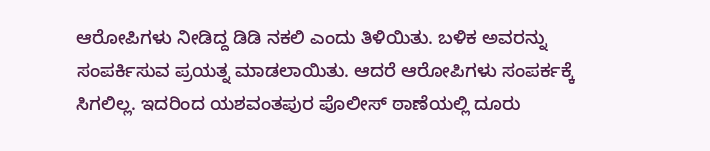ಆರೋಪಿಗಳು ನೀಡಿದ್ದ ಡಿಡಿ ನಕಲಿ ಎಂದು ತಿಳಿಯಿತು. ಬಳಿಕ ಅವರನ್ನು ಸಂಪರ್ಕಿಸುವ ಪ್ರಯತ್ನ ಮಾಡಲಾಯಿತು. ಆದರೆ ಆರೋಪಿಗಳು ಸಂಪರ್ಕಕ್ಕೆ ಸಿಗಲಿಲ್ಲ. ಇದರಿಂದ ಯಶವಂತಪುರ ಪೊಲೀಸ್ ಠಾಣೆಯಲ್ಲಿ ದೂರು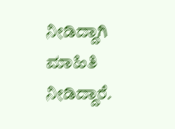ನೀಡಿದ್ದಾಗಿ ಮಾಹಿತಿ ನೀಡಿದ್ದಾರೆ.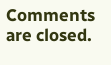Comments are closed.